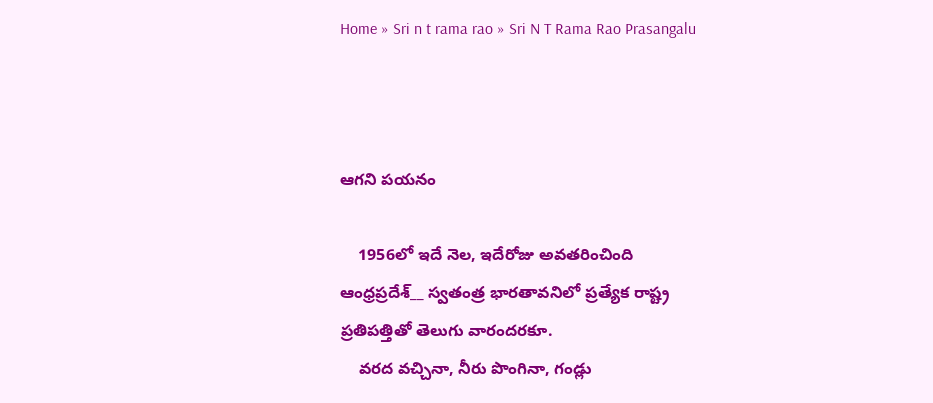Home » Sri n t rama rao » Sri N T Rama Rao Prasangalu



ఆగని పయనం

    1956లో ఇదే నెల, ఇదేరోజు అవతరించింది ఆంధ్రప్రదేశ్__ స్వతంత్ర భారతావనిలో ప్రత్యేక రాష్ట్ర ప్రతిపత్తితో తెలుగు వారందరకూ.
    వరద వచ్చినా, నీరు పొంగినా, గండ్లు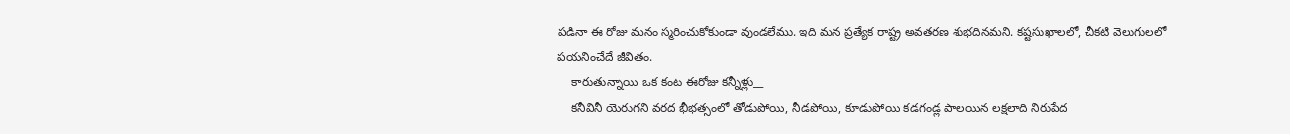పడినా ఈ రోజు మనం స్మరించుకోకుండా వుండలేము. ఇది మన ప్రత్యేక రాష్ట్ర అవతరణ శుభదినమని. కష్టసుఖాలలో, చీకటి వెలుగులలో పయనించేదే జీవితం.
    కారుతున్నాయి ఒక కంట ఈరోజు కన్నీళ్లు__
    కనీవినీ యెరుగని వరద భీభత్సంలో తోడుపోయి, నీడపోయి, కూడుపోయి కడగండ్ల పాలయిన లక్షలాది నిరుపేద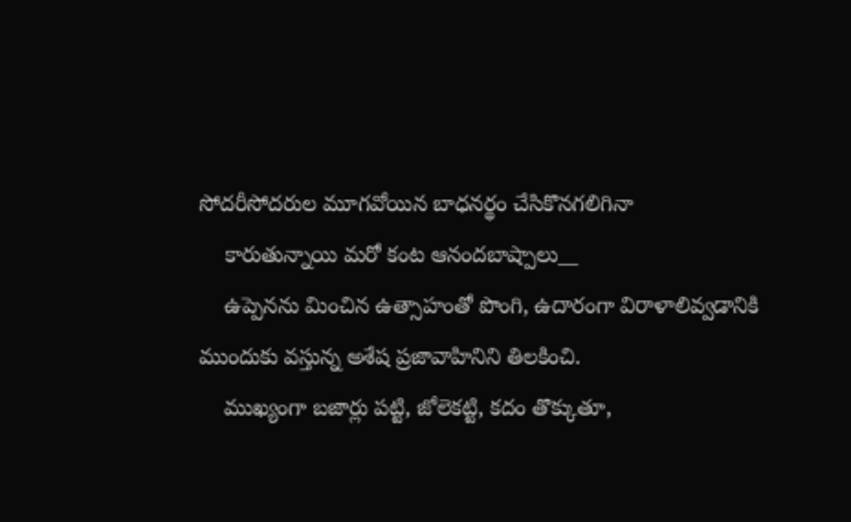సోదరీసోదరుల మూగవోయిన బాధనర్థం చేసికొనగలిగినా
    కారుతున్నాయి మరో కంట ఆనందబాష్పాలు__
    ఉప్పెనను మించిన ఉత్సాహంతో పొంగి, ఉదారంగా విరాళాలివ్వడానికి ముందుకు వస్తున్న అశేష ప్రజావాహినిని తిలకించి.
    ముఖ్యంగా బజార్లు పట్టి, జోలెకట్టి, కదం తొక్కుతూ,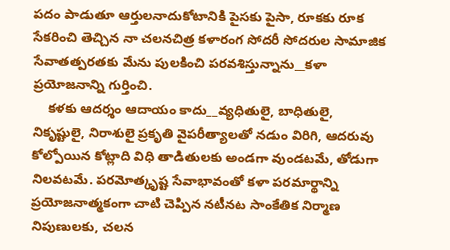పదం పాడుతూ ఆర్తులనాదుకోటానికి పైసకు పైసా, రూకకు రూక సేకరించి తెచ్చిన నా చలనచిత్ర కళారంగ సోదరీ సోదరుల సామాజిక సేవాతత్పరతకు మేను పులకించి పరవశిస్తున్నాను__కళా ప్రయోజనాన్ని గుర్తించి.
    కళకు ఆదర్శం ఆదాయం కాదు__వ్యధితులై, బాధితులై, నికృష్టులై, నిరాశులై ప్రకృతి వైపరీత్యాలతో నడుం విరిగి, ఆదరువు కోల్పోయిన కోట్లాది విధి తాడితులకు అండగా వుండటమే, తోడుగా నిలవటమే. పరమోత్కృష్ట సేవాభావంతో కళా పరమార్థాన్ని ప్రయోజనాత్మకంగా చాటి చెప్పిన నటీనట సాంకేతిక నిర్మాణ నిపుణులకు, చలన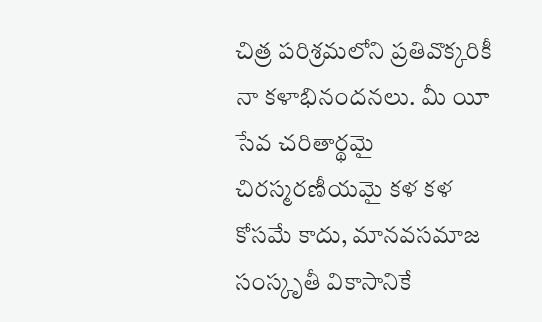చిత్ర పరిశ్రమలోని ప్రతివొక్కరికీ నా కళాభినందనలు. మీ యీ సేవ చరితార్థమై చిరస్మరణీయమై కళ కళ కోసమే కాదు, మానవసమాజ సంస్కృతీ వికాసానికే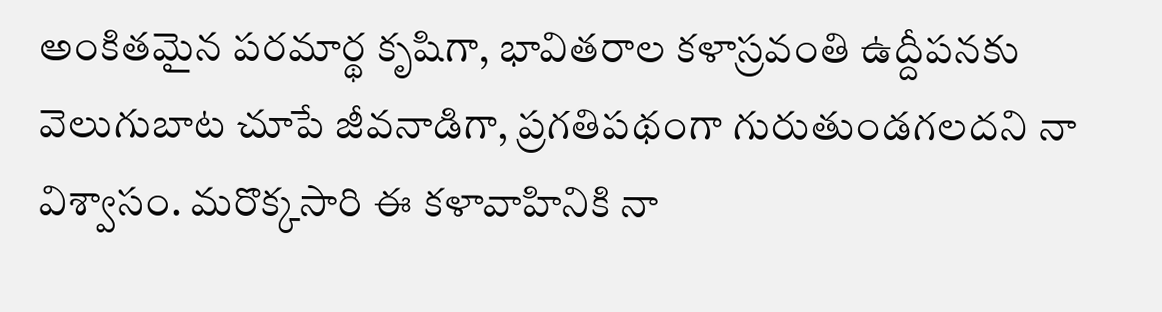అంకితమైన పరమార్థ కృషిగా, భావితరాల కళాస్రవంతి ఉద్దీపనకు వెలుగుబాట చూపే జీవనాడిగా, ప్రగతిపథంగా గురుతుండగలదని నా విశ్వాసం. మరొక్కసారి ఈ కళావాహినికి నా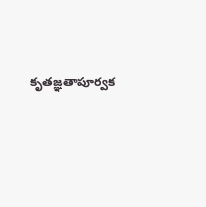కృతజ్ఞతాపూర్వక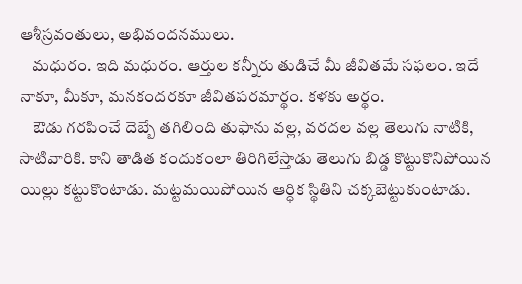ఆశీస్రవంతులు, అభివందనములు.
    మధురం. ఇది మధురం. ఆర్తుల కన్నీరు తుడిచే మీ జీవితమే సఫలం. ఇదే నాకూ, మీకూ, మనకందరకూ జీవితపరమార్థం. కళకు అర్థం.
    ఔడు గరపించే దెబ్బే తగిలింది తుఫాను వల్ల, వరదల వల్ల తెలుగు నాటికి, సాటివారికి. కాని తాడిత కందుకంలా తిరిగిలేస్తాడు తెలుగు బిడ్డ కొట్టుకొనిపోయిన యిల్లు కట్టుకొంటాడు. మట్టమయిపోయిన ఆర్ధిక స్థితిని చక్కబెట్టుకుంటాడు.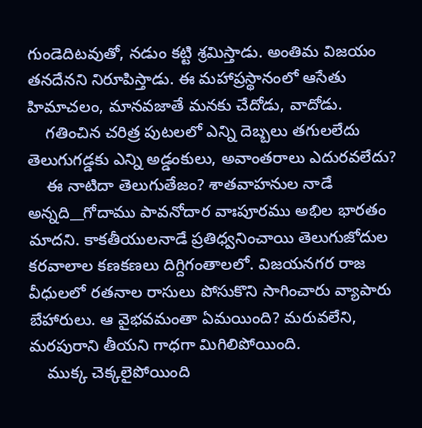గుండెదిటవుతో, నడుం కట్టి శ్రమిస్తాడు. అంతిమ విజయం తనదేనని నిరూపిస్తాడు. ఈ మహాప్రస్థానంలో ఆసేతు హిమాచలం, మానవజాతే మనకు చేదోడు, వాదోడు.
    గతించిన చరిత్ర పుటలలో ఎన్ని దెబ్బలు తగులలేదు తెలుగుగడ్డకు ఎన్ని అడ్డంకులు, అవాంతరాలు ఎదురవలేదు?
    ఈ నాటిదా తెలుగుతేజం? శాతవాహనుల నాడే అన్నది__గోదాము పావనోదార వాఃపూరము అభిల భారతం మాదని. కాకతీయులనాడే ప్రతిధ్వనించాయి తెలుగుజోదుల కరవాలాల కణకణలు దిగ్దిగంతాలలో. విజయనగర రాజ వీధులలో రతనాల రాసులు పోసుకొని సాగించారు వ్యాపారు బేహారులు. ఆ వైభవమంతా ఏమయింది? మరువలేని, మరపురాని తీయని గాధగా మిగిలిపోయింది.
    ముక్క చెక్కలైపోయింది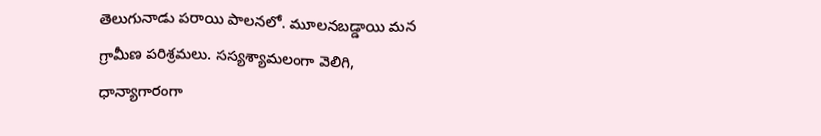తెలుగునాడు పరాయి పాలనలో. మూలనబడ్డాయి మన గ్రామీణ పరిశ్రమలు. సస్యశ్యామలంగా వెలిగి, ధాన్యాగారంగా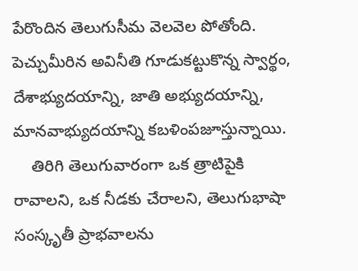పేరొందిన తెలుగుసీమ వెలవెల పోతోంది. పెచ్చుమీరిన అవినీతి గూడుకట్టుకొన్న స్వార్థం, దేశాభ్యుదయాన్ని, జాతి అభ్యుదయాన్ని, మానవాభ్యుదయాన్ని కబళింపజూస్తున్నాయి.
    తిరిగి తెలుగువారంగా ఒక త్రాటిపైకి రావాలని, ఒక నీడకు చేరాలని, తెలుగుభాషా సంస్కృతీ ప్రాభవాలను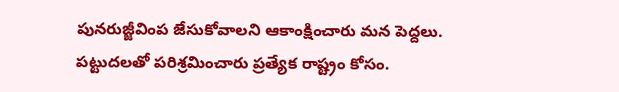పునరుజ్జీవింప జేసుకోవాలని ఆకాంక్షించారు మన పెద్దలు. పట్టుదలతో పరిశ్రమించారు ప్రత్యేక రాష్ట్రం కోసం.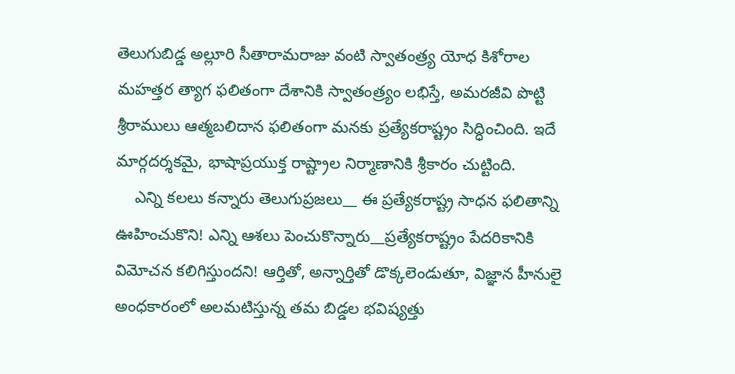తెలుగుబిడ్డ అల్లూరి సీతారామరాజు వంటి స్వాతంత్ర్య యోధ కిశోరాల మహత్తర త్యాగ ఫలితంగా దేశానికి స్వాతంత్ర్యం లభిస్తే, అమరజీవి పొట్టి శ్రీరాములు ఆత్మబలిదాన ఫలితంగా మనకు ప్రత్యేకరాష్ట్రం సిద్ధించింది. ఇదే మార్గదర్శకమై, భాషాప్రయుక్త రాష్ట్రాల నిర్మాణానికి శ్రీకారం చుట్టింది.
    ఎన్ని కలలు కన్నారు తెలుగుప్రజలు__ ఈ ప్రత్యేకరాష్ట్ర సాధన ఫలితాన్ని ఊహించుకొని! ఎన్ని ఆశలు పెంచుకొన్నారు__ప్రత్యేకరాష్ట్రం పేదరికానికి విమోచన కలిగిస్తుందని! ఆర్తితో, అన్నార్తితో డొక్కలెండుతూ, విజ్ఞాన హీనులై అంధకారంలో అలమటిస్తున్న తమ బిడ్డల భవిష్యత్తు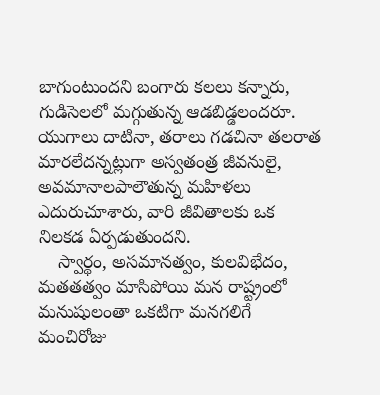బాగుంటుందని బంగారు కలలు కన్నారు, గుడిసెలలో మగ్గుతున్న ఆడబిడ్డలందరూ. యుగాలు దాటినా, తరాలు గడచినా తలరాత మారలేదన్నట్లుగా అస్వతంత్ర జీవనులై, అవమానాలపాలౌతున్న మహిళలు ఎదురుచూశారు, వారి జీవితాలకు ఒక నిలకడ ఏర్పడుతుందని.
    స్వార్థం, అసమానత్వం, కులవిభేదం, మతతత్వం మాసిపోయి మన రాష్ట్రంలో మనుషులంతా ఒకటిగా మనగలిగే మంచిరోజు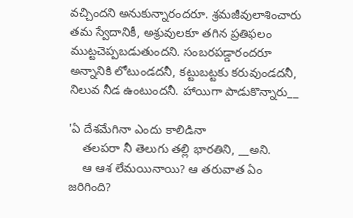వచ్చిందని అనుకున్నారందరూ. శ్రమజీవులాశించారు తమ స్వేదానికీ, అశ్రువులకూ తగిన ప్రతిఫలం ముట్టచెప్పబడుతుందని. సంబరపడ్డారందరూ అన్నానికి లోటుండదనీ, కట్టుబట్టకు కరువుండదనీ, నిలువ నీడ ఉంటుందనీ. హాయిగా పాడుకొన్నారు__

'ఏ దేశమేగినా ఎందు కాలిడినా
    తలపరా నీ తెలుగు తల్లి భారతిని, __అని.
    ఆ ఆశ లేమయినాయి? ఆ తరువాత ఏం జరిగింది?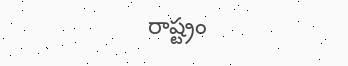రాష్ట్రం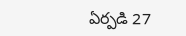ఏర్పడి 27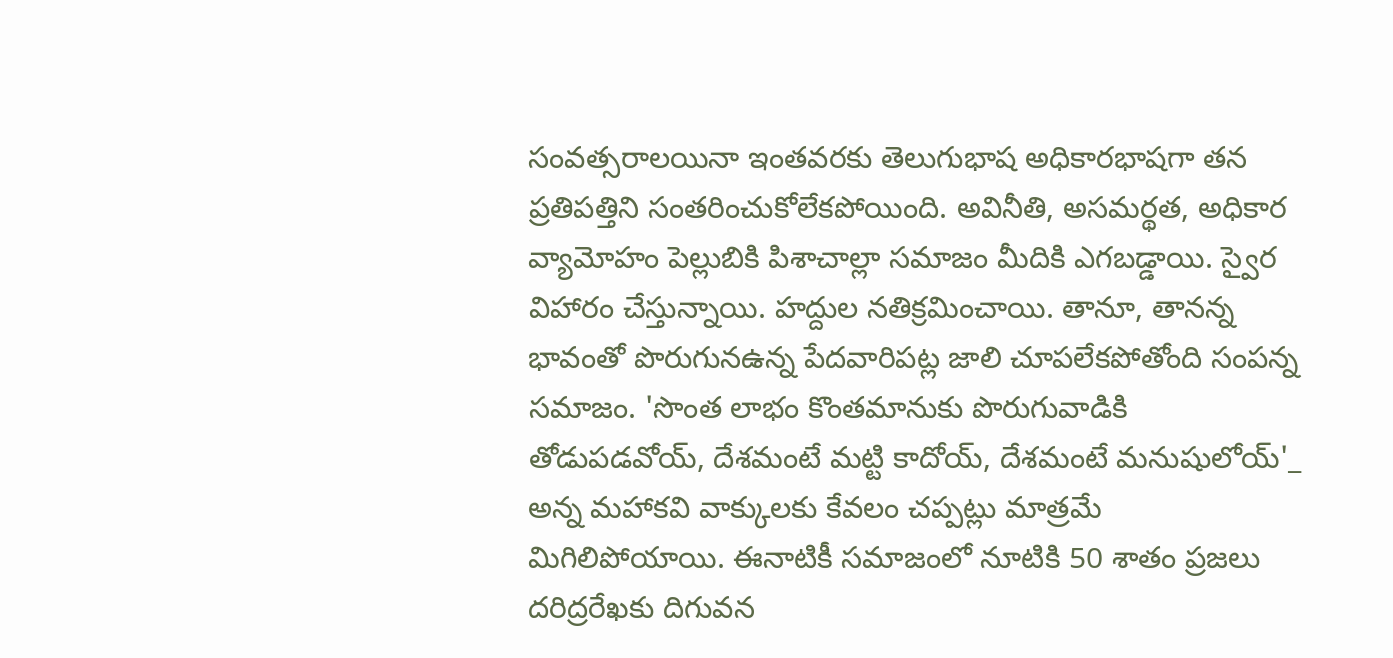సంవత్సరాలయినా ఇంతవరకు తెలుగుభాష అధికారభాషగా తన ప్రతిపత్తిని సంతరించుకోలేకపోయింది. అవినీతి, అసమర్థత, అధికార వ్యామోహం పెల్లుబికి పిశాచాల్లా సమాజం మీదికి ఎగబడ్డాయి. స్వైర విహారం చేస్తున్నాయి. హద్దుల నతిక్రమించాయి. తానూ, తానన్న భావంతో పొరుగునఉన్న పేదవారిపట్ల జాలి చూపలేకపోతోంది సంపన్న సమాజం. 'సొంత లాభం కొంతమానుకు పొరుగువాడికి తోడుపడవోయ్, దేశమంటే మట్టి కాదోయ్, దేశమంటే మనుషులోయ్'_ అన్న మహాకవి వాక్కులకు కేవలం చప్పట్లు మాత్రమే మిగిలిపోయాయి. ఈనాటికీ సమాజంలో నూటికి 50 శాతం ప్రజలు దరిద్రరేఖకు దిగువన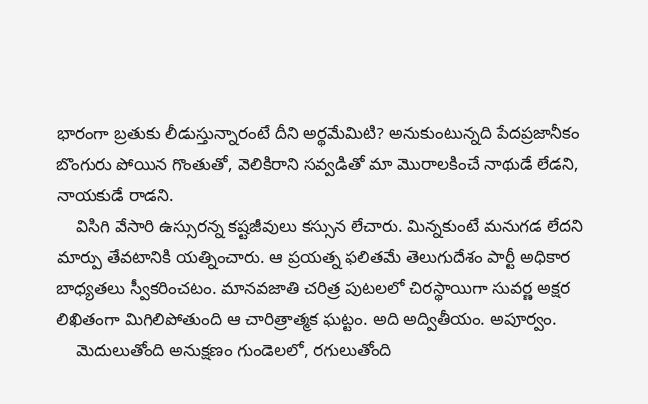భారంగా బ్రతుకు లీడుస్తున్నారంటే దీని అర్థమేమిటి? అనుకుంటున్నది పేదప్రజానీకం బొంగురు పోయిన గొంతుతో, వెలికిరాని సవ్వడితో మా మొరాలకించే నాథుడే లేడని, నాయకుడే రాడని.
    విసిగి వేసారి ఉస్సురన్న కష్టజీవులు కస్సున లేచారు. మిన్నకుంటే మనుగడ లేదని మార్పు తేవటానికి యత్నించారు. ఆ ప్రయత్న ఫలితమే తెలుగుదేశం పార్టీ అధికార బాధ్యతలు స్వీకరించటం. మానవజాతి చరిత్ర పుటలలో చిరస్థాయిగా సువర్ణ అక్షర లిఖితంగా మిగిలిపోతుంది ఆ చారిత్రాత్మక ఘట్టం. అది అద్వితీయం. అపూర్వం.
    మెదులుతోంది అనుక్షణం గుండెలలో, రగులుతోంది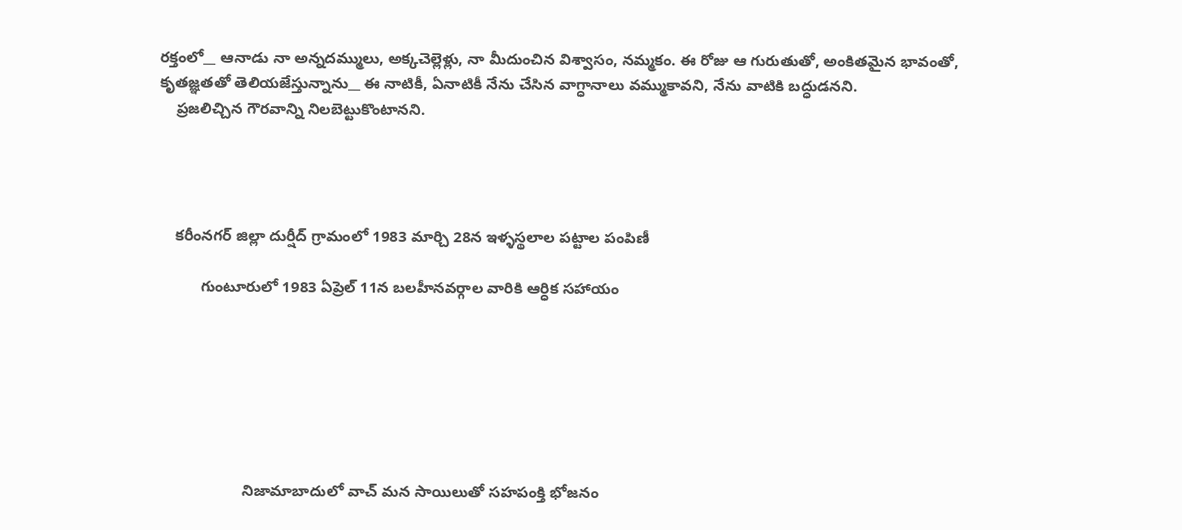రక్తంలో__ ఆనాడు నా అన్నదమ్ములు, అక్కచెల్లెళ్లు, నా మీదుంచిన విశ్వాసం, నమ్మకం. ఈ రోజు ఆ గురుతుతో, అంకితమైన భావంతో, కృతజ్ఞతతో తెలియజేస్తున్నాను__ ఈ నాటికీ, ఏనాటికీ నేను చేసిన వాగ్ధానాలు వమ్ముకావని, నేను వాటికి బద్ధుడనని.
    ప్రజలిచ్చిన గౌరవాన్ని నిలబెట్టుకొంటానని.




    కరీంనగర్ జిల్లా దుర్షీద్ గ్రామంలో 1983 మార్చి 28న ఇళ్ళస్థలాల పట్టాల పంపిణీ

          గుంటూరులో 1983 ఏప్రెల్ 11న బలహీనవర్గాల వారికి ఆర్ధిక సహాయం







                    నిజామాబాదులో వాచ్ మన సాయిలుతో సహపంక్తి భోజనం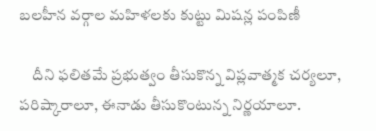బలహీన వర్గాల మహిళలకు కుట్టు మిషన్ల పంపిణీ

    దీని ఫలితమే ప్రభుత్వం తీసుకొన్న విప్లవాత్మక చర్యలూ, పరిష్కారాలూ, ఈనాడు తీసుకొంటున్న నిర్ణయాలూ.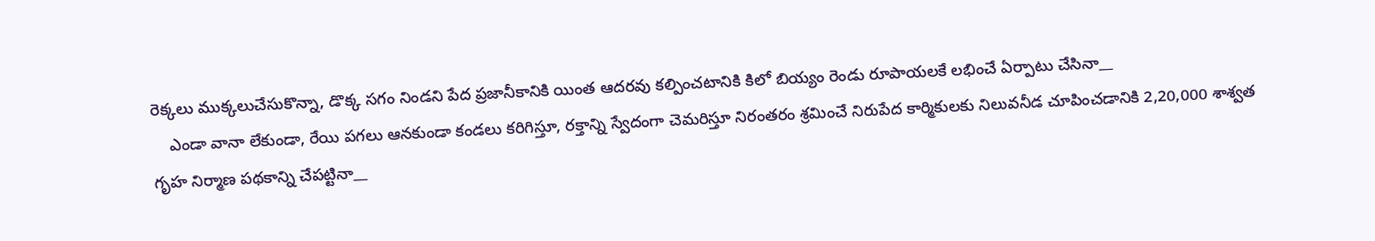రెక్కలు ముక్కలుచేసుకొన్నా, డొక్క సగం నిండని పేద ప్రజానీకానికి యింత ఆదరవు కల్పించటానికి కిలో బియ్యం రెండు రూపాయలకే లభించే ఏర్పాటు చేసినా__
    ఎండా వానా లేకుండా, రేయి పగలు ఆనకుండా కండలు కరిగిస్తూ, రక్తాన్ని స్వేదంగా చెమరిస్తూ నిరంతరం శ్రమించే నిరుపేద కార్మికులకు నిలువనీడ చూపించడానికి 2,20,000 శాశ్వత గృహ నిర్మాణ పథకాన్ని చేపట్టినా__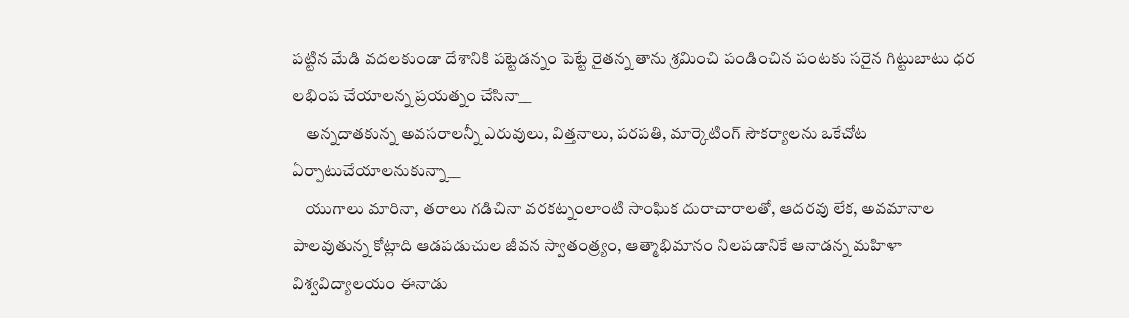పట్టిన మేడి వదలకుండా దేశానికి పట్టెడన్నం పెట్టే రైతన్న తాను శ్రమించి పండించిన పంటకు సరైన గిట్టుబాటు ధర లభింప చేయాలన్న ప్రయత్నం చేసినా__
    అన్నదాతకున్న అవసరాలన్నీ ఎరువులు, విత్తనాలు, పరపతి, మార్కెటింగ్ సౌకర్యాలను ఒకేచోట ఏర్పాటుచేయాలనుకున్నా__
    యుగాలు మారినా, తరాలు గడిచినా వరకట్నంలాంటి సాంఘిక దురాచారాలతో, ఆదరవు లేక, అవమానాల పాలవుతున్న కోట్లాది ఆడపడుచుల జీవన స్వాతంత్ర్యం, ఆత్మాభిమానం నిలపడానికే ఆనాడన్న మహిళా విశ్వవిద్యాలయం ఈనాడు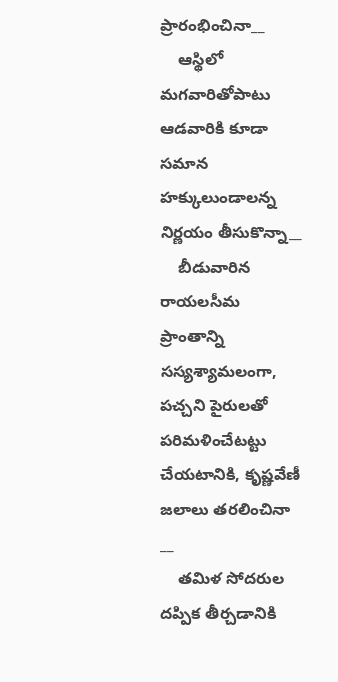ప్రారంభించినా__
    ఆస్థిలో మగవారితోపాటు ఆడవారికి కూడా సమాన హక్కులుండాలన్న నిర్ణయం తీసుకొన్నా__
    బీడువారిన రాయలసీమ ప్రాంతాన్ని సస్యశ్యామలంగా, పచ్చని పైరులతో పరిమళించేటట్టు చేయటానికి, కృష్ణవేణీ జలాలు తరలించినా __
    తమిళ సోదరుల దప్పిక తీర్చడానికి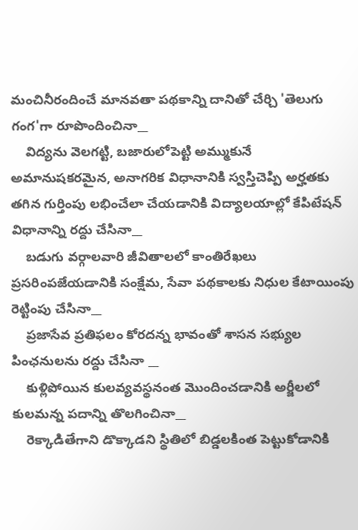మంచినీరందించే మానవతా పథకాన్ని దానితో చేర్చి 'తెలుగు గంగ'గా రూపొందించినా__
    విద్యను వెలగట్టి, బజారులోపెట్టి అమ్ముకునే అమానుషకరమైన, అనాగరిక విధానానికి స్వస్తిచెప్పి అర్హతకు తగిన గుర్తింపు లభించేలా చేయడానికి విద్యాలయాల్లో కేపిటేషన్ విధానాన్ని రద్దు చేసినా__
    బడుగు వర్గాలవారి జీవితాలలో కాంతిరేఖలు ప్రసరింపజేయడానికి సంక్షేమ, సేవా పథకాలకు నిధుల కేటాయింపు రెట్టింపు చేసినా__
    ప్రజాసేవ ప్రతిఫలం కోరదన్న భావంతో శాసన సభ్యుల పింఛనులను రద్దు చేసినా __
    కుళ్లిపోయిన కులవ్యవస్థనంత మొందించడానికి అర్జీలలో కులమన్న పదాన్ని తొలగించినా__
    రెక్కాడితేగాని డొక్కాడని స్థితిలో బిడ్డలకింత పెట్టుకోడానికి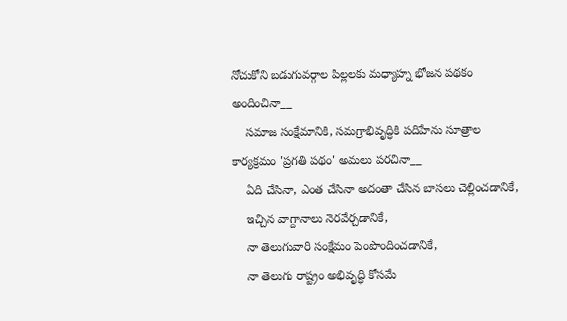నోచుకోని బడుగువర్గాల పిల్లలకు మధ్యాహ్న భోజన పథకం అందించినా__
    సమాజ సంక్షేమానికి, సమగ్రాభివృద్ధికి పదిహేను సూత్రాల కార్యక్రమం 'ప్రగతి పథం' అమలు పరచినా__
    ఏది చేసినా, ఎంత చేసినా అదంతా చేసిన బాసలు చెల్లించడానికే,
    ఇచ్చిన వాగ్దానాలు నెరవేర్చడానికే,
    నా తెలుగువారి సంక్షేమం పెంపొందించడానికే,
    నా తెలుగు రాష్ట్రం అభివృద్ధి కోసమే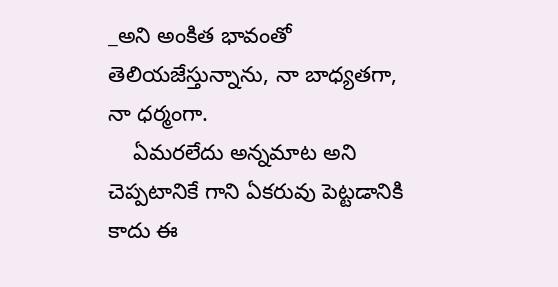_అని అంకిత భావంతో తెలియజేస్తున్నాను, నా బాధ్యతగా, నా ధర్మంగా.
    ఏమరలేదు అన్నమాట అని చెప్పటానికే గాని ఏకరువు పెట్టడానికి కాదు ఈ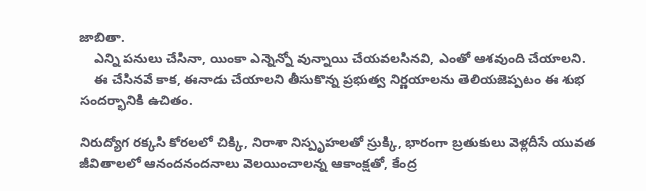జాబితా.
    ఎన్ని పనులు చేసినా, యింకా ఎన్నెన్నో వున్నాయి చేయవలసినవి, ఎంతో ఆశవుంది చేయాలని.
    ఈ చేసినవే కాక, ఈనాడు చేయాలని తీసుకొన్న ప్రభుత్వ నిర్ణయాలను తెలియజెప్పటం ఈ శుభ సందర్భానికి ఉచితం.

నిరుద్యోగ రక్కసి కోరలలో చిక్కి, నిరాశా నిస్పృహలతో స్రుక్కి, భారంగా బ్రతుకులు వెళ్లదీసే యువత జీవితాలలో ఆనందనందనాలు వెలయించాలన్న ఆకాంక్షతో, కేంద్ర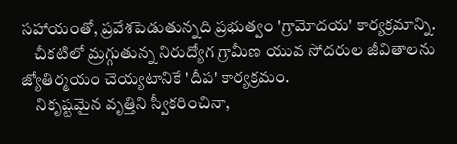సహాయంతో, ప్రవేశపెడుతున్నది ప్రభుత్వం 'గ్రామోదయ' కార్యక్రమాన్ని.
    చీకటిలో మ్రగ్గుతున్న నిరుద్యోగ గ్రామీణ యువ సోదరుల జీవితాలను జ్యోతిర్మయం చెయ్యటానికే 'దీప' కార్యక్రమం.
    నికృష్టమైన వృత్తిని స్వీకరించినా,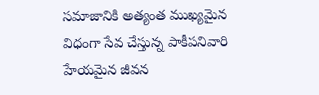సమాజానికి అత్యంత ముఖ్యమైన విధంగా సేవ చేస్తున్న పాకీపనివారి హేయమైన జీవన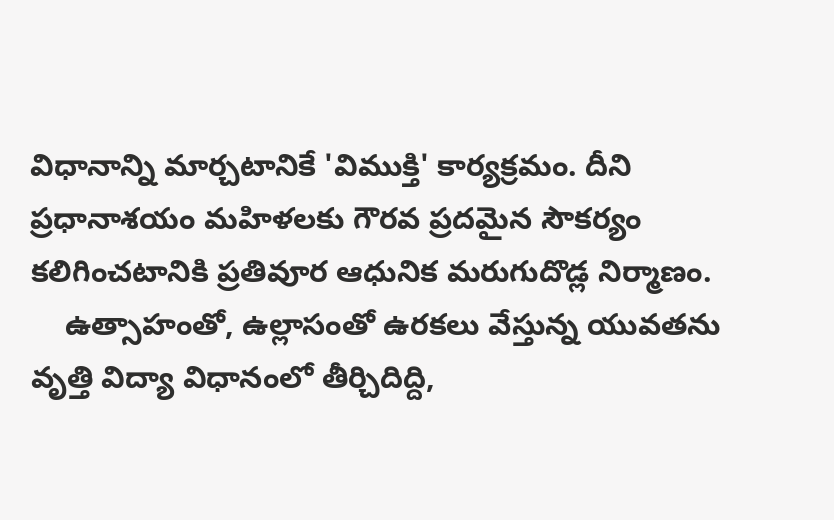విధానాన్ని మార్చటానికే 'విముక్తి' కార్యక్రమం. దీని ప్రధానాశయం మహిళలకు గౌరవ ప్రదమైన సౌకర్యం కలిగించటానికి ప్రతివూర ఆధునిక మరుగుదొడ్ల నిర్మాణం.
    ఉత్సాహంతో, ఉల్లాసంతో ఉరకలు వేస్తున్న యువతను వృత్తి విద్యా విధానంలో తీర్చిదిద్ది,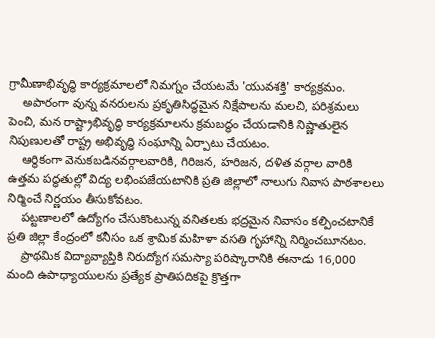గ్రామీణాభివృద్ధి కార్యక్రమాలలో నిమగ్నం చేయటమే 'యువశక్తి' కార్యక్రమం.
    అపారంగా వున్న వనరులను ప్రకృతిసిద్ధమైన నిక్షేపాలను మలచి, పరిశ్రమలు పెంచి, మన రాష్ట్రాభివృద్ధి కార్యక్రమాలను క్రమబద్ధం చేయడానికి నిష్ణాతులైన నిపుణులతో రాష్ట్ర అభివృద్ధి సంఘాన్ని ఏర్పాటు చేయటం.
    ఆర్థికంగా వెనుకబడినవర్గాలవారికి, గిరిజన, హరిజన, దళిత వర్గాల వారికి ఉత్తమ పద్ధతుల్లో విద్య లభింపజేయటానికి ప్రతి జిల్లాలో నాలుగు నివాస పాఠశాలలు నిర్మించే నిర్ణయం తీసుకోవటం.
    పట్టణాలలో ఉద్యోగం చేసుకొంటున్న వనితలకు భద్రమైన నివాసం కల్పించటానికే ప్రతి జిల్లా కేంద్రంలో కనీసం ఒక శ్రామిక మహిళా వసతి గృహాన్ని నిర్మించబూనటం.
    ప్రాథమిక విద్యావ్యాప్తికి నిరుద్యోగ సమస్యా పరిష్కారానికి ఈనాడు 16,000 మంది ఉపాధ్యాయులను ప్రత్యేక ప్రాతిపదికపై క్రొత్తగా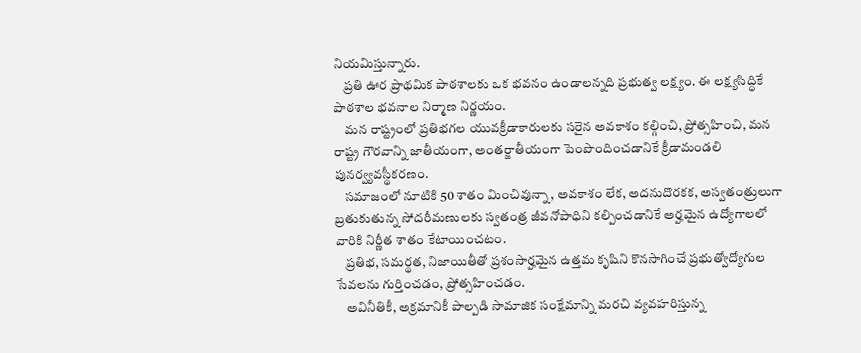నియమిస్తున్నారు.
    ప్రతి ఊర ప్రాథమిక పాఠశాలకు ఒక భవనం ఉండాలన్నది ప్రభుత్వ లక్ష్యం. ఈ లక్ష్యసిద్ధికే పాఠశాల భవనాల నిర్మాణ నిర్ణయం.
    మన రాష్ట్రంలో ప్రతిభగల యువక్రీడాకారులకు సరైన అవకాశం కల్గించి, ప్రోత్సహించి, మన రాష్ట్ర గౌరవాన్ని జాతీయంగా, అంతర్జాతీయంగా పెంపొందించడానికే క్రీడామండలి పునర్వ్యవస్థీకరణం.
    సమాజంలో నూటికి 50 శాతం మించివున్నా, అవకాశం లేక, అదనుదొరకక, అస్వతంత్రులుగా బ్రతుకుతున్న సోదరీమణులకు స్వతంత్ర జీవనోపాధిని కల్పించడానికే అర్హమైన ఉద్యోగాలలో వారికి నిర్ణీత శాతం కేటాయించటం.
    ప్రతిభ, సమర్థత, నిజాయితీతో ప్రశంసార్హమైన ఉత్తమ కృషిని కొనసాగించే ప్రభుత్వోద్యోగుల సేవలను గుర్తించడం, ప్రోత్సహించడం.
    అవినీతికీ, అక్రమానికీ పాల్పడి సామాజిక సంక్షేమాన్ని మరచి వ్యవహరిస్తున్న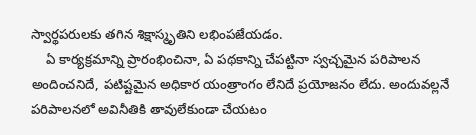స్వార్థపరులకు తగిన శిక్షాస్మృతిని లభింపజేయడం.
    ఏ కార్యక్రమాన్ని ప్రారంభించినా, ఏ పథకాన్ని చేపట్టినా స్వచ్చమైన పరిపాలన అందించనిదే, పటిష్టమైన అధికార యంత్రాంగం లేనిదే ప్రయోజనం లేదు. అందువల్లనే పరిపాలనలో అవినీతికి తావులేకుండా చేయటం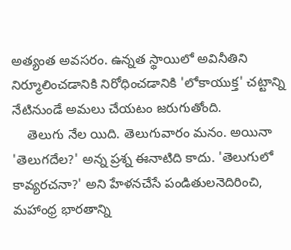అత్యంత అవసరం. ఉన్నత స్థాయిలో అవినీతిని నిర్మూలించడానికి నిరోధించడానికి 'లోకాయుక్త' చట్టాన్ని నేటినుండే అమలు చేయటం జరుగుతోంది.
    తెలుగు నేల యిది. తెలుగువారం మనం. అయినా 'తెలుగదేల?' అన్న ప్రశ్న ఈనాటిది కాదు. 'తెలుగులో కావ్యరచనా?' అని హేళనచేసే పండితులనెదిరించి, మహాంధ్ర భారతాన్ని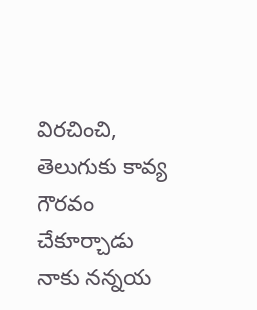విరచించి, తెలుగుకు కావ్య గౌరవం చేకూర్చాడు నాకు నన్నయ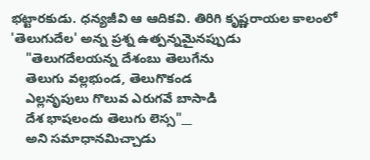భట్టారకుడు. ధన్యజీవి ఆ ఆదికవి. తిరిగి కృష్ణరాయల కాలంలో 'తెలుగుదేల' అన్న ప్రశ్న ఉత్పన్నమైనప్పుడు
    "తెలుగదేలయన్న దేశంబు తెలుగేను
    తెలుగు వల్లభుండ, తెలుగొకండ
    ఎల్లనృపులు గొలువ ఎరుగవే బాసాడి
    దేశ భాషలందు తెలుగు లెస్స"__
    అని సమాధానమిచ్చాడు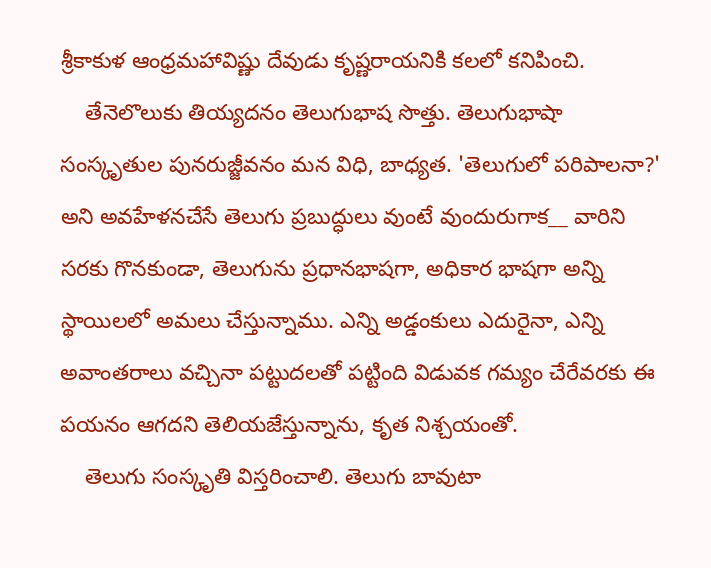శ్రీకాకుళ ఆంధ్రమహావిష్ణు దేవుడు కృష్ణరాయనికి కలలో కనిపించి.
    తేనెలొలుకు తియ్యదనం తెలుగుభాష సొత్తు. తెలుగుభాషా సంస్కృతుల పునరుజ్జీవనం మన విధి, బాధ్యత. 'తెలుగులో పరిపాలనా?' అని అవహేళనచేసే తెలుగు ప్రబుద్ధులు వుంటే వుందురుగాక__ వారిని సరకు గొనకుండా, తెలుగును ప్రధానభాషగా, అధికార భాషగా అన్ని స్థాయిలలో అమలు చేస్తున్నాము. ఎన్ని అడ్డంకులు ఎదురైనా, ఎన్ని అవాంతరాలు వచ్చినా పట్టుదలతో పట్టింది విడువక గమ్యం చేరేవరకు ఈ పయనం ఆగదని తెలియజేస్తున్నాను, కృత నిశ్చయంతో.
    తెలుగు సంస్కృతి విస్తరించాలి. తెలుగు బావుటా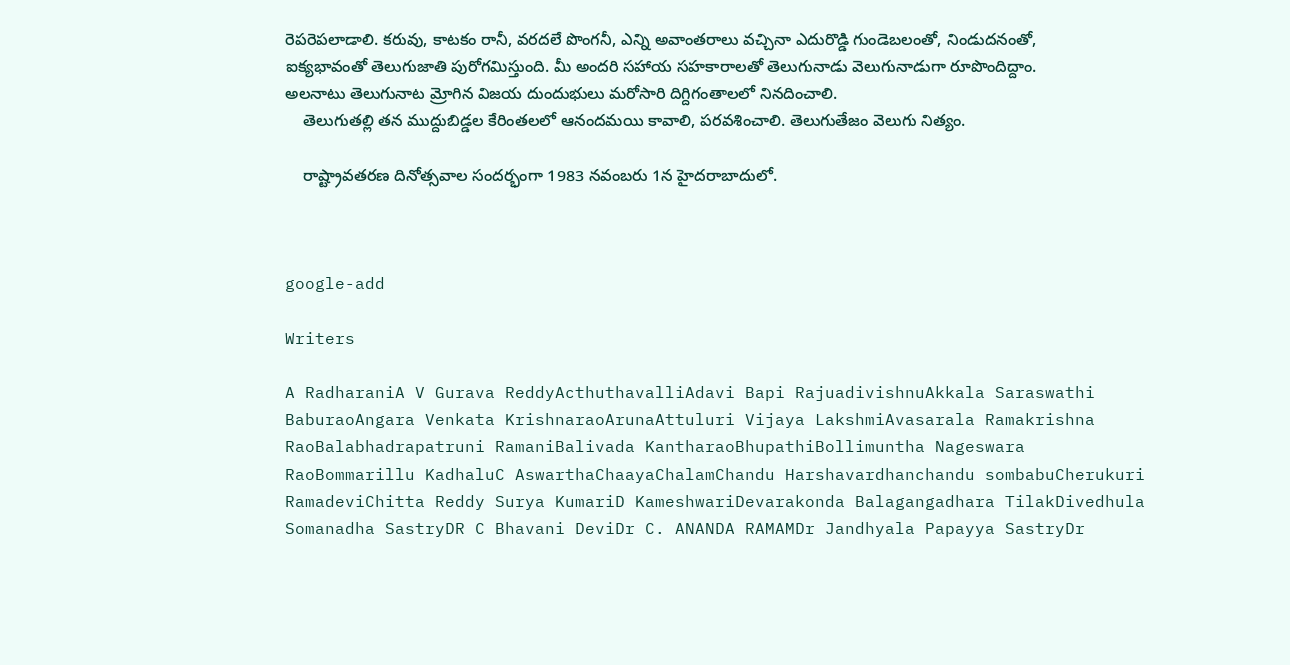రెపరెపలాడాలి. కరువు, కాటకం రానీ, వరదలే పొంగనీ, ఎన్ని అవాంతరాలు వచ్చినా ఎదురొడ్డి గుండెబలంతో, నిండుదనంతో, ఐక్యభావంతో తెలుగుజాతి పురోగమిస్తుంది. మీ అందరి సహాయ సహకారాలతో తెలుగునాడు వెలుగునాడుగా రూపొందిద్దాం. అలనాటు తెలుగునాట మ్రోగిన విజయ దుందుభులు మరోసారి దిగ్దిగంతాలలో నినదించాలి.
    తెలుగుతల్లి తన ముద్దుబిడ్డల కేరింతలలో ఆనందమయి కావాలి, పరవశించాలి. తెలుగుతేజం వెలుగు నిత్యం.

    రాష్ట్రావతరణ దినోత్సవాల సందర్భంగా 1983 నవంబరు 1న హైదరాబాదులో.



google-add

Writers

A RadharaniA V Gurava ReddyActhuthavalliAdavi Bapi RajuadivishnuAkkala Saraswathi BaburaoAngara Venkata KrishnaraoArunaAttuluri Vijaya LakshmiAvasarala Ramakrishna RaoBalabhadrapatruni RamaniBalivada KantharaoBhupathiBollimuntha Nageswara RaoBommarillu KadhaluC AswarthaChaayaChalamChandu Harshavardhanchandu sombabuCherukuri RamadeviChitta Reddy Surya KumariD KameshwariDevarakonda Balagangadhara TilakDivedhula Somanadha SastryDR C Bhavani DeviDr C. ANANDA RAMAMDr Jandhyala Papayya SastryDr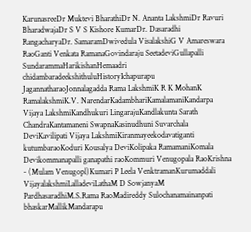KarunasreeDr Muktevi BharathiDr N. Ananta LakshmiDr Ravuri BharadwajaDr S V S Kishore KumarDr. Dasaradhi RangacharyaDr. SamaramDwivedula VisalakshiG V Amareswara RaoGanti Venkata RamanaGovindaraju SeetadeviGullapalli SundarammaHarikishanHemaadri chidambaradeekshithuluHistoryIchapurapu JagannatharaoJonnalagadda Rama LakshmiK R K MohanK RamalakshmiK.V. NarendarKadambhariKamalamaniKandarpa Vijaya LakshmiKandhukuri LingarajuKandlakunta Sarath ChandraKantamaneni SwapnaKasinudhuni Suvarchala DeviKavilipati Vijaya LakshmiKiranmayeekodavatiganti kutumbaraoKoduri Kousalya DeviKolipaka RamamaniKomala Devikommanapalli ganapathi raoKommuri Venugopala RaoKrishna - (Mulam Venugopl)Kumari P Leela VenktramanKurumaddali VijayalakshmiLalladeviLathaM D SowjanyaM PardhasaradhiM.S.Rama RaoMadireddy Sulochanamainanpati bhaskarMallikMandarapu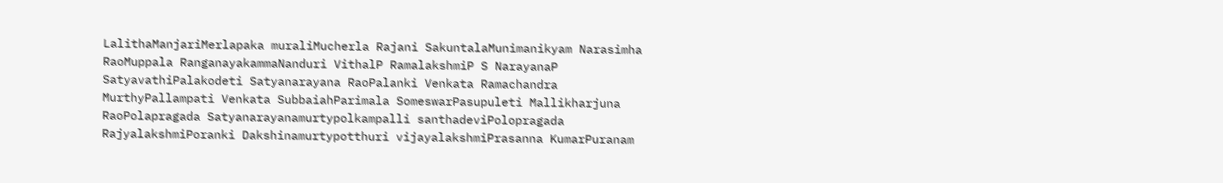LalithaManjariMerlapaka muraliMucherla Rajani SakuntalaMunimanikyam Narasimha RaoMuppala RanganayakammaNanduri VithalP RamalakshmiP S NarayanaP SatyavathiPalakodeti Satyanarayana RaoPalanki Venkata Ramachandra MurthyPallampati Venkata SubbaiahParimala SomeswarPasupuleti Mallikharjuna RaoPolapragada Satyanarayanamurtypolkampalli santhadeviPolopragada RajyalakshmiPoranki Dakshinamurtypotthuri vijayalakshmiPrasanna KumarPuranam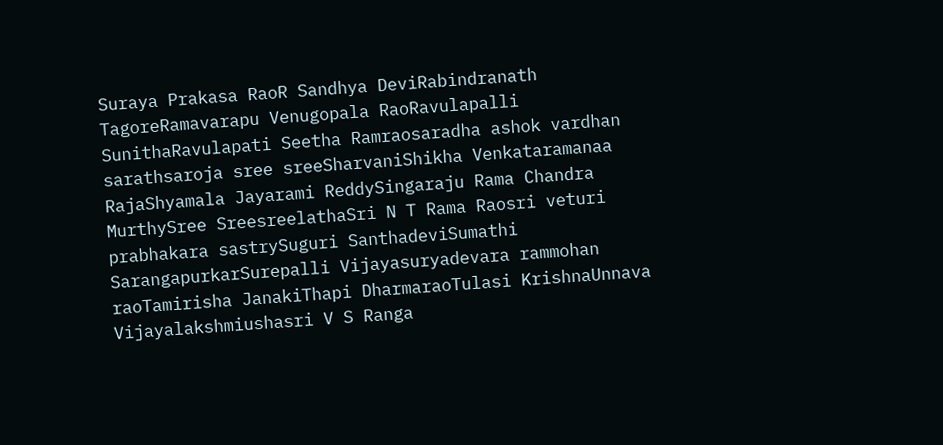Suraya Prakasa RaoR Sandhya DeviRabindranath TagoreRamavarapu Venugopala RaoRavulapalli SunithaRavulapati Seetha Ramraosaradha ashok vardhan sarathsaroja sree sreeSharvaniShikha Venkataramanaa RajaShyamala Jayarami ReddySingaraju Rama Chandra MurthySree SreesreelathaSri N T Rama Raosri veturi prabhakara sastrySuguri SanthadeviSumathi SarangapurkarSurepalli Vijayasuryadevara rammohan raoTamirisha JanakiThapi DharmaraoTulasi KrishnaUnnava Vijayalakshmiushasri V S Ranga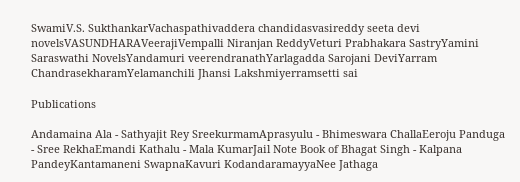SwamiV.S. SukthankarVachaspathivaddera chandidasvasireddy seeta devi novelsVASUNDHARAVeerajiVempalli Niranjan ReddyVeturi Prabhakara SastryYamini Saraswathi NovelsYandamuri veerendranathYarlagadda Sarojani DeviYarram ChandrasekharamYelamanchili Jhansi Lakshmiyerramsetti sai

Publications

Andamaina Ala - Sathyajit Rey SreekurmamAprasyulu - Bhimeswara ChallaEeroju Panduga - Sree RekhaEmandi Kathalu - Mala KumarJail Note Book of Bhagat Singh - Kalpana PandeyKantamaneni SwapnaKavuri KodandaramayyaNee Jathaga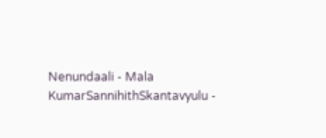Nenundaali - Mala KumarSannihithSkantavyulu -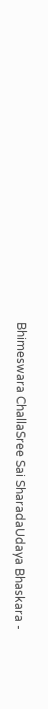Bhimeswara ChallaSree Sai SharadaUdaya Bhaskara -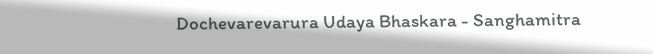Dochevarevarura Udaya Bhaskara - Sanghamitra